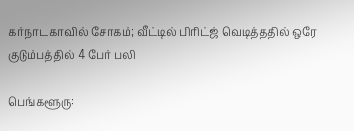கர்நாடகாவில் சோகம்; வீட்டில் பிரிட்ஜ் வெடித்ததில் ஒரே குடும்பத்தில் 4 பேர் பலி

பெங்களூரு: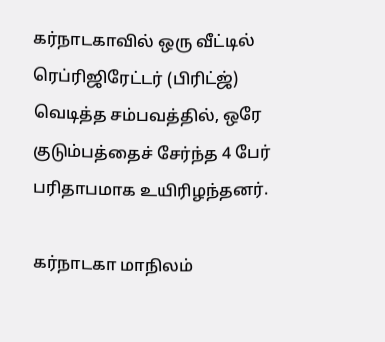கர்நாடகாவில் ஒரு வீட்டில் ரெப்ரிஜிரேட்டர் (பிரிட்ஜ்) வெடித்த சம்பவத்தில், ஒரே குடும்பத்தைச் சேர்ந்த 4 பேர் பரிதாபமாக உயிரிழந்தனர்.

கர்நாடகா மாநிலம்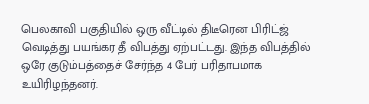பெலகாவி பகுதியில் ஒரு வீட்டில் திடீரென பிரிட்ஜ் வெடித்து பயங்கர தீ விபத்து ஏற்பட்டது. இந்த விபத்தில் ஒரே குடும்பத்தைச் சேர்ந்த 4 பேர் பரிதாபமாக உயிரிழந்தனர்.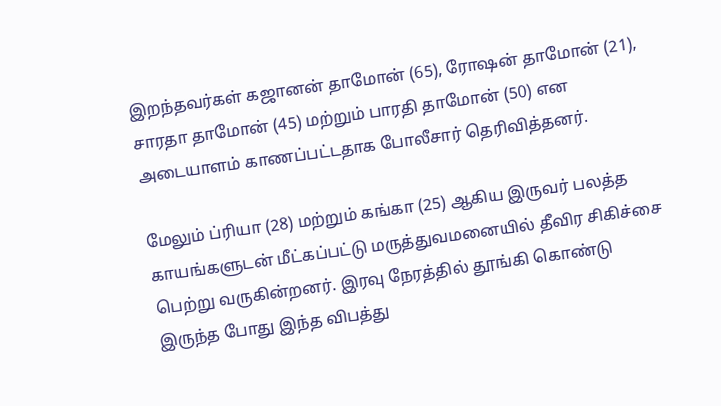இறந்தவர்கள் கஜானன் தாமோன் (65), ரோஷன் தாமோன் (21), சாரதா தாமோன் (45) மற்றும் பாரதி தாமோன் (50) என அடையாளம் காணப்பட்டதாக போலீசார் தெரிவித்தனர்.

மேலும் ப்ரியா (28) மற்றும் கங்கா (25) ஆகிய இருவர் பலத்த காயங்களுடன் மீட்கப்பட்டு மருத்துவமனையில் தீவிர சிகிச்சை பெற்று வருகின்றனர். இரவு நேரத்தில் தூங்கி கொண்டு இருந்த போது இந்த விபத்து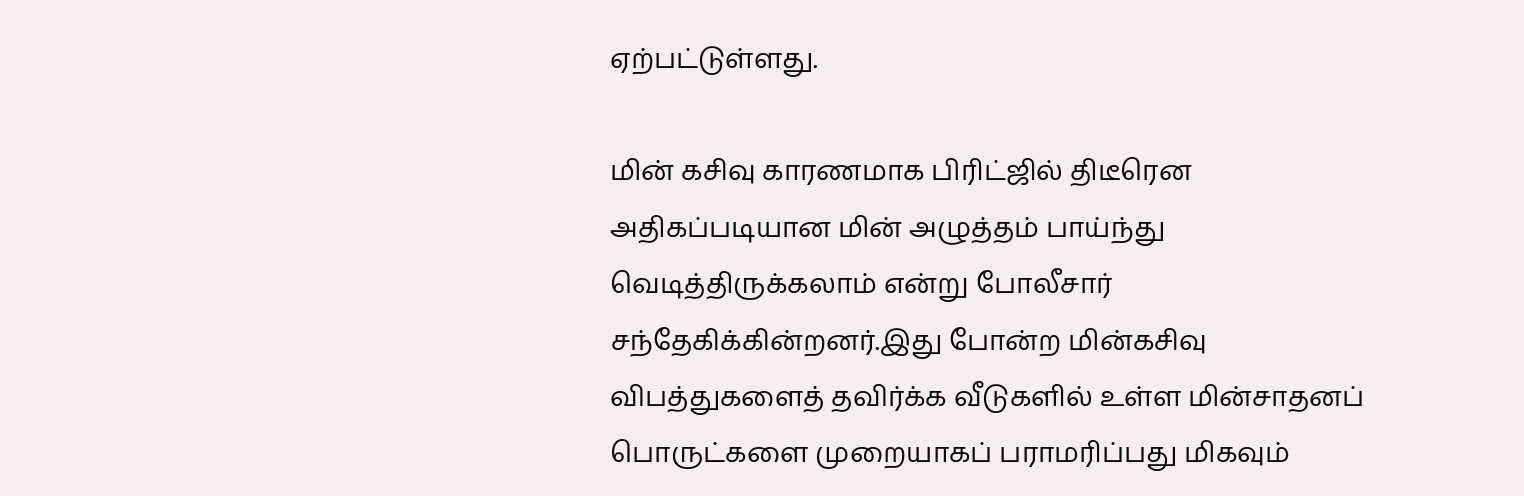ஏற்பட்டுள்ளது.

மின் கசிவு காரணமாக பிரிட்ஜில் திடீரென அதிகப்படியான மின் அழுத்தம் பாய்ந்து வெடித்திருக்கலாம் என்று போலீசார் சந்தேகிக்கின்றனர்.இது போன்ற மின்கசிவு விபத்துகளைத் தவிர்க்க வீடுகளில் உள்ள மின்சாதனப் பொருட்களை முறையாகப் பராமரிப்பது மிகவும்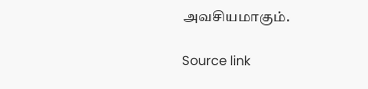அவசியமாகும்.

Source link